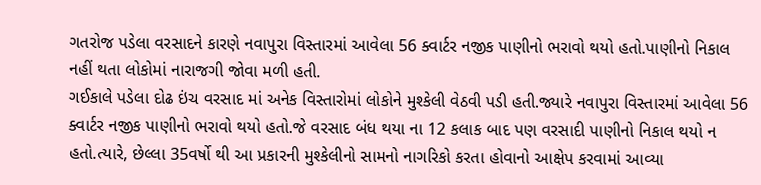ગતરોજ પડેલા વરસાદને કારણે નવાપુરા વિસ્તારમાં આવેલા 56 ક્વાર્ટર નજીક પાણીનો ભરાવો થયો હતો.પાણીનો નિકાલ નહીં થતા લોકોમાં નારાજગી જોવા મળી હતી.
ગઈકાલે પડેલા દોઢ ઇંચ વરસાદ માં અનેક વિસ્તારોમાં લોકોને મુશ્કેલી વેઠવી પડી હતી.જ્યારે નવાપુરા વિસ્તારમાં આવેલા 56 ક્વાર્ટર નજીક પાણીનો ભરાવો થયો હતો.જે વરસાદ બંધ થયા ના 12 કલાક બાદ પણ વરસાદી પાણીનો નિકાલ થયો ન હતો.ત્યારે, છેલ્લા 35વર્ષો થી આ પ્રકારની મુશ્કેલીનો સામનો નાગરિકો કરતા હોવાનો આક્ષેપ કરવામાં આવ્યા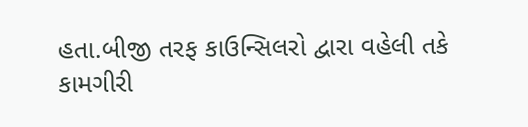હતા.બીજી તરફ કાઉન્સિલરો દ્વારા વહેલી તકે કામગીરી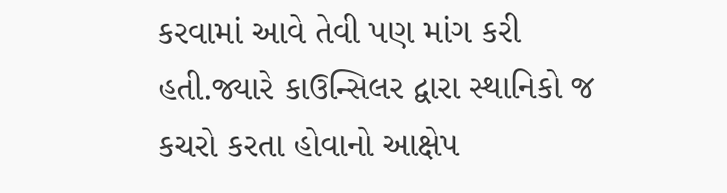કરવામાં આવે તેવી પણ માંગ કરી હતી.જ્યારે કાઉન્સિલર દ્વારા સ્થાનિકો જ કચરો કરતા હોવાનો આક્ષેપ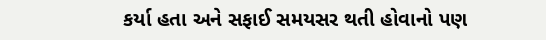કર્યા હતા અને સફાઈ સમયસર થતી હોવાનો પણ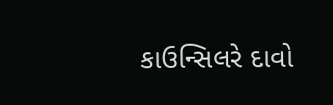કાઉન્સિલરે દાવો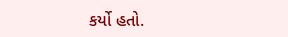કર્યો હતો.